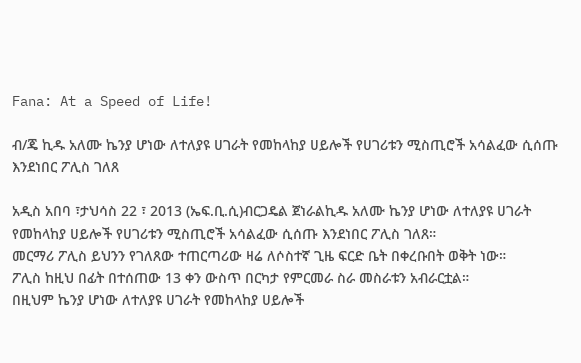Fana: At a Speed of Life!

ብ/ጄ ኪዱ አለሙ ኬንያ ሆነው ለተለያዩ ሀገራት የመከላከያ ሀይሎች የሀገሪቱን ሚስጢሮች አሳልፈው ሲሰጡ እንደነበር ፖሊስ ገለጸ

አዲስ አበባ ፣ታህሳስ 22 ፣ 2013 (ኤፍ.ቢ.ሲ)ብርጋዴል ጀነራልኪዱ አለሙ ኬንያ ሆነው ለተለያዩ ሀገራት የመከላከያ ሀይሎች የሀገሪቱን ሚስጢሮች አሳልፈው ሲሰጡ እንደነበር ፖሊስ ገለጸ።
መርማሪ ፖሊስ ይህንን የገለጸው ተጠርጣሪው ዛሬ ለሶስተኛ ጊዜ ፍርድ ቤት በቀረቡበት ወቅት ነው።
ፖሊስ ከዚህ በፊት በተሰጠው 13 ቀን ውስጥ በርካታ የምርመራ ስራ መስራቱን አብራርቷል።
በዚህም ኬንያ ሆነው ለተለያዩ ሀገራት የመከላከያ ሀይሎች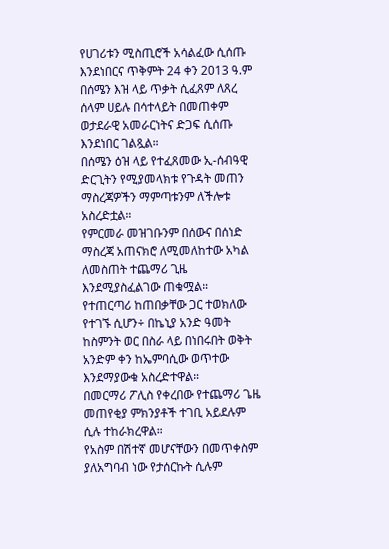የሀገሪቱን ሚስጢሮች አሳልፈው ሲሰጡ እንደነበርና ጥቅምት 24 ቀን 2013 ዓ.ም በሰሜን እዝ ላይ ጥቃት ሲፈጸም ለጸረ ሰላም ሀይሉ በሳተላይት በመጠቀም ወታደራዊ አመራርነትና ድጋፍ ሲሰጡ እንደነበር ገልጿል።
በሰሜን ዕዝ ላይ የተፈጸመው ኢ-ሰብዓዊ ድርጊትን የሚያመላክቱ የጉዳት መጠን ማስረጃዎችን ማምጣቱንም ለችሎቱ አስረድቷል።
የምርመራ መዝገቡንም በሰውና በሰነድ ማስረጃ አጠናክሮ ለሚመለከተው አካል ለመስጠት ተጨማሪ ጊዜ እንደሚያስፈልገው ጠቁሟል።
የተጠርጣሪ ከጠበቃቸው ጋር ተወክለው የተገኙ ሲሆን÷ በኬኒያ አንድ ዓመት ከስምንት ወር በስራ ላይ በነበሩበት ወቅት አንድም ቀን ከኤምባሲው ወጥተው እንደማያውቁ አስረድተዋል።
በመርማሪ ፖሊስ የቀረበው የተጨማሪ ጌዜ መጠየቂያ ምክንያቶች ተገቢ አይደሉም ሲሉ ተከራክረዋል።
የአስም በሽተኛ መሆናቸውን በመጥቀስም ያለአግባብ ነው የታሰርኩት ሲሉም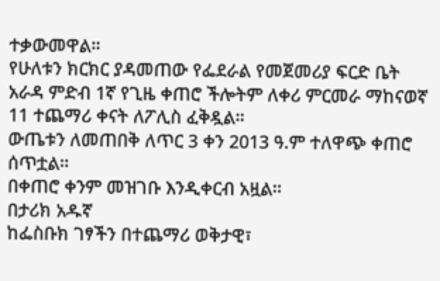ተቃውመዋል።
የሁለቱን ክርክር ያዳመጠው የፌደራል የመጀመሪያ ፍርድ ቤት አራዳ ምድብ 1ኛ የጊዜ ቀጠሮ ችሎትም ለቀሪ ምርመራ ማከናወኛ 11 ተጨማሪ ቀናት ለፖሊስ ፈቅዷል።
ውጤቱን ለመጠበቅ ለጥር 3 ቀን 2013 ዓ.ም ተለዋጭ ቀጠሮ ሰጥቷል።
በቀጠሮ ቀንም መዝገቡ እንዲቀርብ አዟል።
በታሪክ አዱኛ
ከፌስቡክ ገፃችን በተጨማሪ ወቅታዊ፣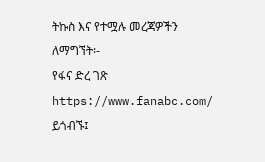ትኩስ እና የተሟሉ መረጃዎችን ለማግኘት፡-
የፋና ድረ ገጽ https://www.fanabc.com/ ይጎብኙ፤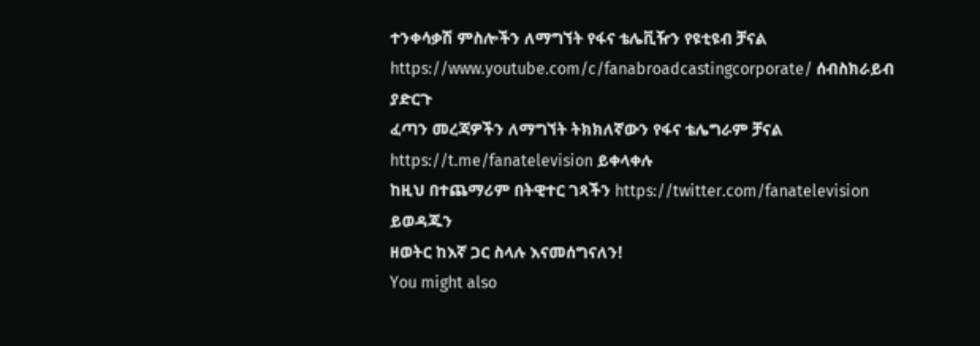ተንቀሳቃሽ ምስሎችን ለማግኘት የፋና ቴሌቪዥን የዩቲዩብ ቻናል https://www.youtube.com/c/fanabroadcastingcorporate/ ሰብስክራይብ ያድርጉ
ፈጣን መረጃዎችን ለማግኘት ትክክለኛውን የፋና ቴሌግራም ቻናል https://t.me/fanatelevision ይቀላቀሉ
ከዚህ በተጨማሪም በትዊተር ገጻችን https://twitter.com/fanatelevision ይወዳጁን
ዘወትር ከእኛ ጋር ስላሉ እናመሰግናለን!
You might also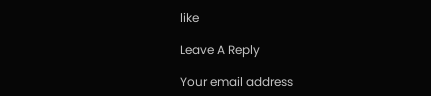like

Leave A Reply

Your email address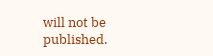will not be published.